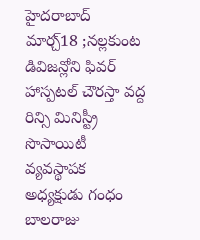హైదరాబాద్ మార్చ్18 ;నల్లకుంట డివిజన్లోని ఫివర్ హాస్పటల్ చౌరస్తా వద్ద రిన్సి మినిస్ట్రీ సొసాయిటీ వ్యవస్థాపక అధ్యక్షుడు గంధం బాలరాజు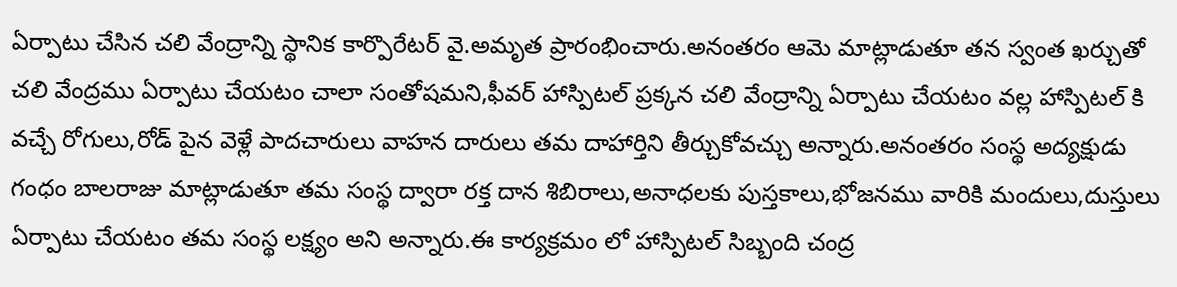ఏర్పాటు చేసిన చలి వేంద్రాన్ని స్థానిక కార్పొరేటర్ వై.అమృత ప్రారంభించారు.అనంతరం ఆమె మాట్లాడుతూ తన స్వంత ఖర్చుతో చలి వేంద్రము ఏర్పాటు చేయటం చాలా సంతోషమని,ఫీవర్ హాస్పిటల్ ప్రక్కన చలి వేంద్రాన్ని ఏర్పాటు చేయటం వల్ల హాస్పిటల్ కి వచ్చే రోగులు,రోడ్ పైన వెళ్లే పాదచారులు వాహన దారులు తమ దాహార్తిని తీర్చుకోవచ్చు అన్నారు.అనంతరం సంస్థ అద్యక్షుడు గంధం బాలరాజు మాట్లాడుతూ తమ సంస్థ ద్వారా రక్త దాన శిబిరాలు,అనాధలకు పుస్తకాలు,భోజనము వారికి మందులు,దుస్తులు ఏర్పాటు చేయటం తమ సంస్థ లక్ష్యం అని అన్నారు.ఈ కార్యక్రమం లో హాస్పిటల్ సిబ్బంది చంద్ర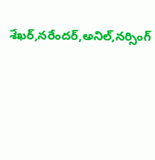శేఖర్,నరేందర్,అనిల్,నర్సింగ్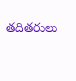తదితరులు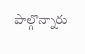పాల్గొన్నారు